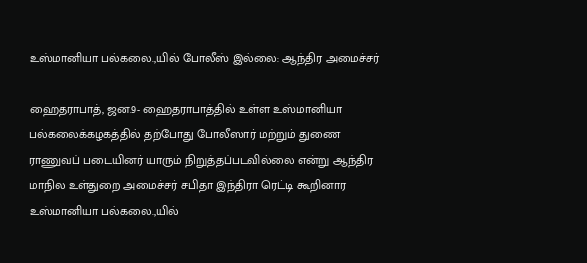உஸ்மானியா பல்கலை.,யில் போலீஸ் இல்லை: ஆந்திர அமைச்சர்

ஹைதராபாத், ஜன.9- ஹைதராபாத்தில் உள்ள உஸ்மானியா பல்கலைக்கழகத்தில் தற்போது போலீஸார் மற்றும் துணை ராணுவப் படையினர் யாரும் நிறுத்தப்படவில்லை என்று ஆந்திர மாநில உள்துறை அமைச்சர் சபிதா இந்திரா ரெட்டி கூறினார
உஸ்மானியா பல்கலை.,யில்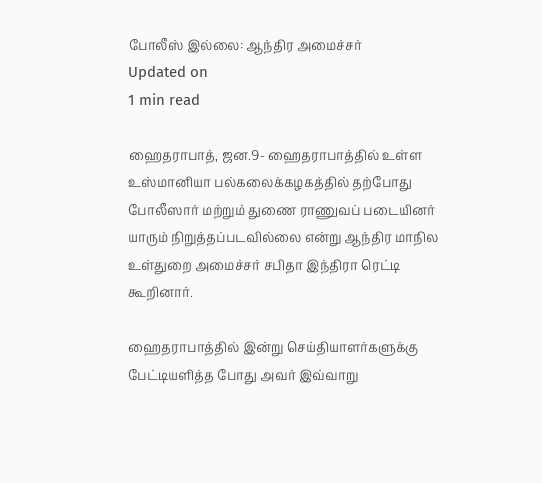போலீஸ் இல்லை: ஆந்திர அமைச்சர்
Updated on
1 min read

ஹைதராபாத், ஜன.9- ஹைதராபாத்தில் உள்ள உஸ்மானியா பல்கலைக்கழகத்தில் தற்போது போலீஸார் மற்றும் துணை ராணுவப் படையினர் யாரும் நிறுத்தப்படவில்லை என்று ஆந்திர மாநில உள்துறை அமைச்சர் சபிதா இந்திரா ரெட்டி கூறினார்.

ஹைதராபாத்தில் இன்று செய்தியாளர்களுக்கு பேட்டியளித்த போது அவர் இவ்வாறு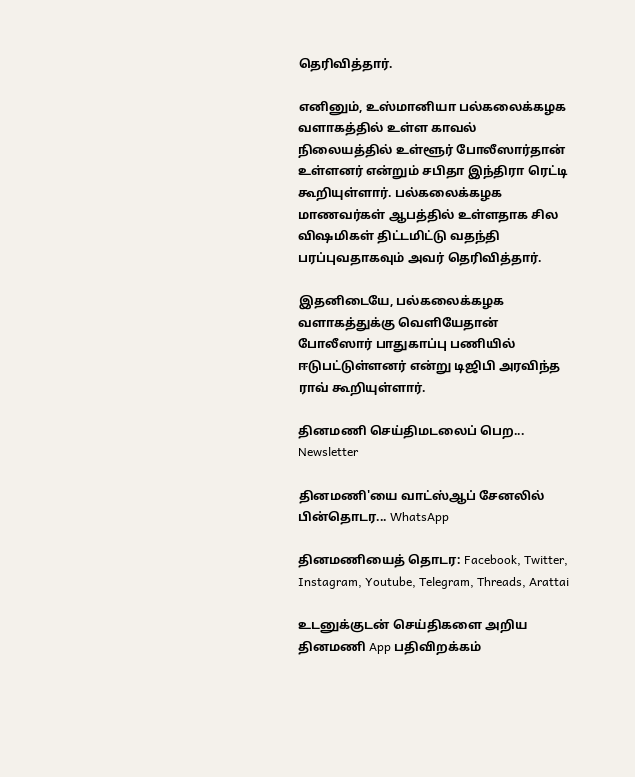தெரிவித்தார்.

எனினும், உஸ்மானியா பல்கலைக்கழக வளாகத்தில் உள்ள காவல் நிலையத்தில் உள்ளூர் போலீஸார்தான் உள்ளனர் என்றும் சபிதா இந்திரா ரெட்டி கூறியுள்ளார். பல்கலைக்கழக மாணவர்கள் ஆபத்தில் உள்ளதாக சில விஷமிகள் திட்டமிட்டு வதந்தி பரப்புவதாகவும் அவர் தெரிவித்தார்.

இதனிடையே, பல்கலைக்கழக வளாகத்துக்கு வெளியேதான் போலீஸார் பாதுகாப்பு பணியில் ஈடுபட்டுள்ளனர் என்று டிஜிபி அரவிந்த ராவ் கூறியுள்ளார்.

தினமணி செய்திமடலைப் பெற... Newsletter

தினமணி'யை வாட்ஸ்ஆப் சேனலில் பின்தொடர... WhatsApp

தினமணியைத் தொடர: Facebook, Twitter, Instagram, Youtube, Telegram, Threads, Arattai

உடனுக்குடன் செய்திகளை அறிய தினமணி App பதிவிறக்கம்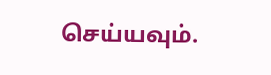செய்யவும்.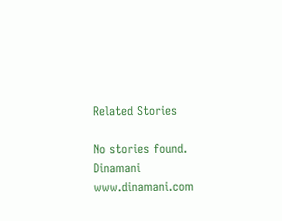Related Stories

No stories found.
Dinamani
www.dinamani.com